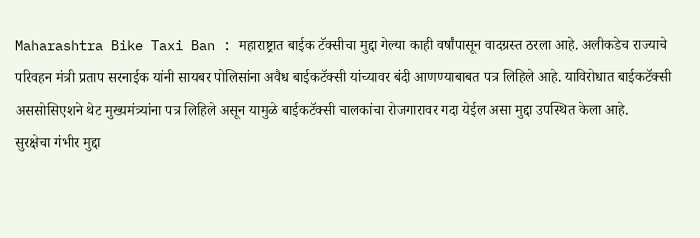Maharashtra Bike Taxi Ban : महाराष्ट्रात बाईक टॅक्सीचा मुद्दा गेल्या काही वर्षांपासून वादग्रस्त ठरला आहे. अलीकडेच राज्याचे परिवहन मंत्री प्रताप सरनाईक यांनी सायबर पोलिसांना अवैध बाईकटॅक्सी यांच्यावर बंदी आणण्याबाबत पत्र लिहिले आहे. याविरोधात बाईकटॅक्सी अससोसिएशने थेट मुख्यमंत्र्यांना पत्र लिहिले असून यामुळे बाईकटॅक्सी चालकांचा रोजगारावर गदा येईल असा मुद्दा उपस्थित केला आहे.
सुरक्षेचा गंभीर मुद्दा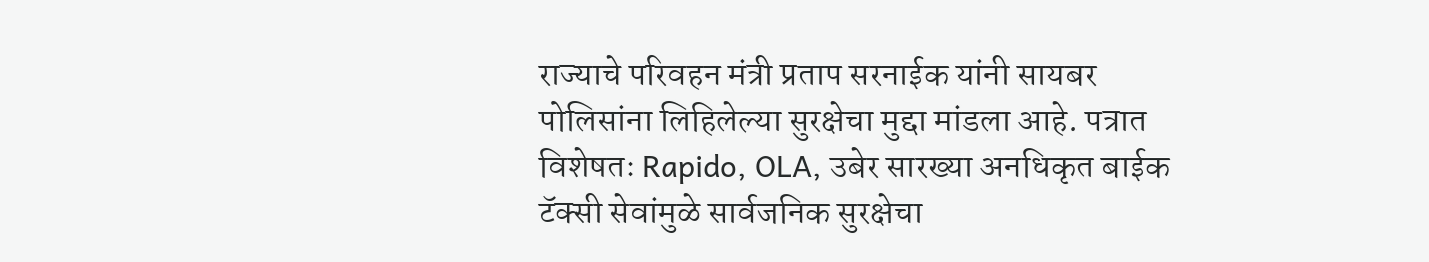राज्याचे परिवहन मंत्री प्रताप सरनाईक यांनी सायबर पोलिसांना लिहिलेल्या सुरक्षेचा मुद्दा मांडला आहे. पत्रात विशेषतः Rapido, OLA, उबेर सारख्या अनधिकृत बाईक टॅक्सी सेवांमुळे सार्वजनिक सुरक्षेचा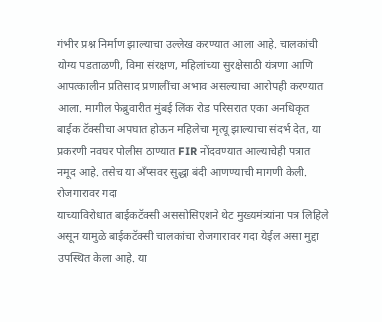गंभीर प्रश्न निर्माण झाल्याचा उल्लेख करण्यात आला आहे. चालकांची योग्य पडताळणी, विमा संरक्षण, महिलांच्या सुरक्षेसाठी यंत्रणा आणि आपत्कालीन प्रतिसाद प्रणालींचा अभाव असल्याचा आरोपही करण्यात आला. मागील फेब्रुवारीत मुंबई लिंक रोड परिसरात एका अनधिकृत बाईक टॅक्सीचा अपघात होऊन महिलेचा मृत्यू झाल्याचा संदर्भ देत, या प्रकरणी नवघर पोलीस ठाण्यात FIR नोंदवण्यात आल्याचेही पत्रात नमूद आहे. तसेच या अँप्सवर सुद्धा बंदी आणण्याची मागणी केली.
रोजगारावर गदा
याच्याविरोधात बाईकटॅक्सी अससोसिएशने थेट मुख्यमंत्र्यांना पत्र लिहिले असून यामुळे बाईकटॅक्सी चालकांचा रोजगारावर गदा येईल असा मुद्दा उपस्थित केला आहे. या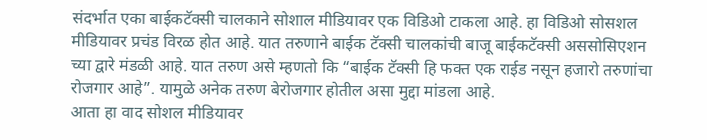संदर्भात एका बाईकटॅक्सी चालकाने सोशाल मीडियावर एक विडिओ टाकला आहे. हा विडिओ सोसशल मीडियावर प्रचंड विरळ होत आहे. यात तरुणाने बाईक टॅक्सी चालकांची बाजू बाईकटॅक्सी अससोसिएशन च्या द्वारे मंडळी आहे. यात तरुण असे म्हणतो कि “बाईक टॅक्सी हि फक्त एक राईड नसून हजारो तरुणांचा रोजगार आहे”. यामुळे अनेक तरुण बेरोजगार होतील असा मुद्दा मांडला आहे.
आता हा वाद सोशल मीडियावर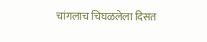चांगलाच चिघळलेला दिसत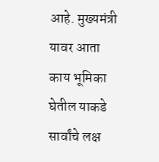आहे. मुख्यमंत्री यावर आता काय भूमिका घेतील याकडे सार्वांचे लक्ष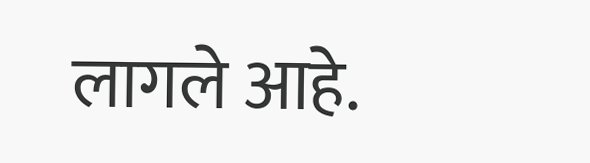लागले आहे.